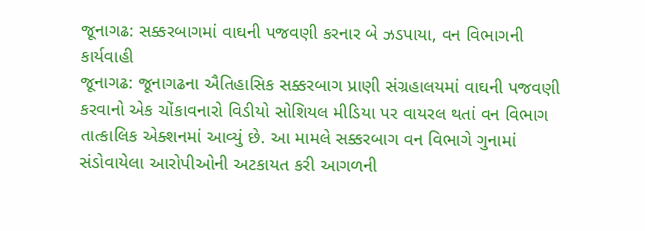જૂનાગઢ: સક્કરબાગમાં વાઘની પજવણી કરનાર બે ઝડપાયા, વન વિભાગની કાર્યવાહી
જૂનાગઢ: જૂનાગઢના ઐતિહાસિક સક્કરબાગ પ્રાણી સંગ્રહાલયમાં વાઘની પજવણી કરવાનો એક ચોંકાવનારો વિડીયો સોશિયલ મીડિયા પર વાયરલ થતાં વન વિભાગ તાત્કાલિક એક્શનમાં આવ્યું છે. આ મામલે સક્કરબાગ વન વિભાગે ગુનામાં સંડોવાયેલા આરોપીઓની અટકાયત કરી આગળની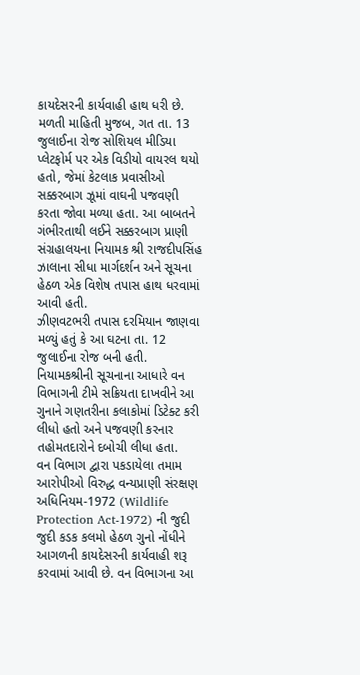કાયદેસરની કાર્યવાહી હાથ ધરી છે.
મળતી માહિતી મુજબ, ગત તા. 13 જુલાઈના રોજ સોશિયલ મીડિયા પ્લેટફોર્મ પર એક વિડીયો વાયરલ થયો હતો, જેમાં કેટલાક પ્રવાસીઓ સક્કરબાગ ઝૂમાં વાઘની પજવણી કરતા જોવા મળ્યા હતા. આ બાબતને ગંભીરતાથી લઈને સક્કરબાગ પ્રાણી સંગ્રહાલયના નિયામક શ્રી રાજદીપસિંહ ઝાલાના સીધા માર્ગદર્શન અને સૂચના હેઠળ એક વિશેષ તપાસ હાથ ધરવામાં આવી હતી.
ઝીણવટભરી તપાસ દરમિયાન જાણવા મળ્યું હતું કે આ ઘટના તા. 12 જુલાઈના રોજ બની હતી. નિયામકશ્રીની સૂચનાના આધારે વન વિભાગની ટીમે સક્રિયતા દાખવીને આ ગુનાને ગણતરીના કલાકોમાં ડિટેક્ટ કરી લીધો હતો અને પજવણી કરનાર તહોમતદારોને દબોચી લીધા હતા.
વન વિભાગ દ્વારા પકડાયેલા તમામ આરોપીઓ વિરુદ્ધ વન્યપ્રાણી સંરક્ષણ અધિનિયમ-1972 (Wildlife Protection Act-1972) ની જુદી જુદી કડક કલમો હેઠળ ગુનો નોંધીને આગળની કાયદેસરની કાર્યવાહી શરૂ કરવામાં આવી છે. વન વિભાગના આ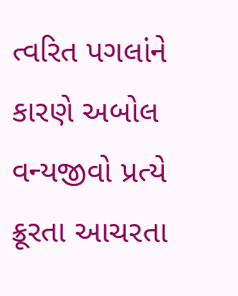ત્વરિત પગલાંને કારણે અબોલ વન્યજીવો પ્રત્યે ક્રૂરતા આચરતા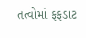તત્વોમાં ફફડાટ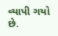વ્યાપી ગયો છે.